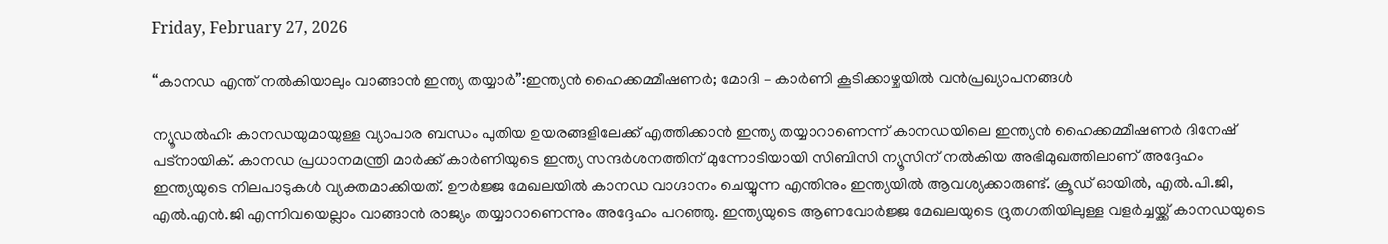Friday, February 27, 2026

“കാനഡ എന്ത് നൽകിയാലും വാങ്ങാൻ ഇന്ത്യ തയ്യാർ”:ഇന്ത്യൻ ഹൈക്കമ്മീഷണർ; മോദി – കാർണി കൂടിക്കാഴ്ചയിൽ വൻപ്രഖ്യാപനങ്ങൾ

ന്യൂഡൽഹി: കാനഡയുമായുള്ള വ്യാപാര ബന്ധം പുതിയ ഉയരങ്ങളിലേക്ക് എത്തിക്കാൻ ഇന്ത്യ തയ്യാറാണെന്ന് കാനഡയിലെ ഇന്ത്യൻ ഹൈക്കമ്മീഷണർ ദിനേഷ് പട്നായിക്. കാനഡ പ്രധാനമന്ത്രി മാർക്ക് കാർണിയുടെ ഇന്ത്യ സന്ദർശനത്തിന് മുന്നോടിയായി സിബിസി ന്യൂസിന് നൽകിയ അഭിമുഖത്തിലാണ് അദ്ദേഹം ഇന്ത്യയുടെ നിലപാടുകൾ വ്യക്തമാക്കിയത്. ഊർജ്ജ മേഖലയിൽ കാനഡ വാഗ്ദാനം ചെയ്യുന്ന എന്തിനും ഇന്ത്യയിൽ ആവശ്യക്കാരുണ്ട്. ക്രൂഡ് ഓയിൽ, എൽ.പി.ജി, എൽ.എൻ.ജി എന്നിവയെല്ലാം വാങ്ങാൻ രാജ്യം തയ്യാറാണെന്നും അദ്ദേഹം പറഞ്ഞു. ഇന്ത്യയുടെ ആണവോർജ്ജ മേഖലയുടെ ദ്രുതഗതിയിലുള്ള വളർച്ചയ്ക്ക് കാനഡയുടെ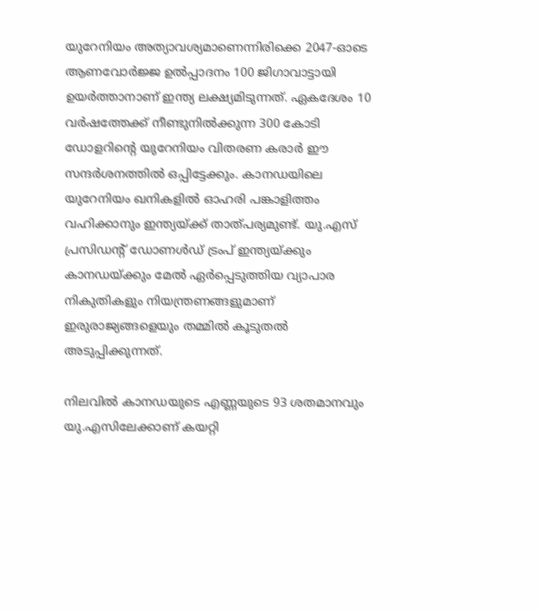യുറേനിയം അത്യാവശ്യമാണെന്നിരിക്കെ 2047-ഓടെ ആണവോർജ്ജ ഉൽപ്പാദനം 100 ജിഗാവാട്ടായി ഉയർത്താനാണ് ഇന്ത്യ ലക്ഷ്യമിടുന്നത്. ഏകദേശം 10 വർഷത്തേക്ക് നീണ്ടുനിൽക്കുന്ന 300 കോടി ഡോളറിൻ്റെ യുറേനിയം വിതരണ കരാർ ഈ സന്ദർശനത്തിൽ ഒപ്പിട്ടേക്കും. കാനഡയിലെ യുറേനിയം ഖനികളിൽ ഓഹരി പങ്കാളിത്തം വഹിക്കാനും ഇന്ത്യയ്ക്ക് താത്‌പര്യമുണ്ട്‌. യു.എസ്‌ പ്രസിഡന്റ് ഡോണൾഡ് ട്രംപ് ഇന്ത്യയ്ക്കും കാനഡയ്ക്കും മേൽ ഏർപ്പെടുത്തിയ വ്യാപാര നികുതികളും നിയന്ത്രണങ്ങളുമാണ് ഇരുരാജ്യങ്ങളെയും തമ്മിൽ കൂടുതൽ അടുപ്പിക്കുന്നത്.

നിലവിൽ കാനഡയുടെ എണ്ണയുടെ 93 ശതമാനവും യു.എസിലേക്കാണ്‌ കയറ്റി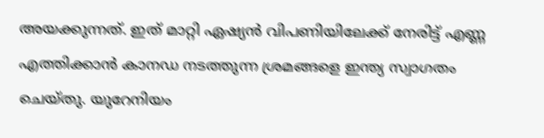അയക്കുന്നത്‌. ഇത് മാറ്റി ഏഷ്യൻ വിപണിയിലേക്ക് നേരിട്ട് എണ്ണ എത്തിക്കാൻ കാനഡ നടത്തുന്ന ശ്രമങ്ങളെ ഇന്ത്യ സ്വാഗതം ചെയ്തു. യുറേനിയം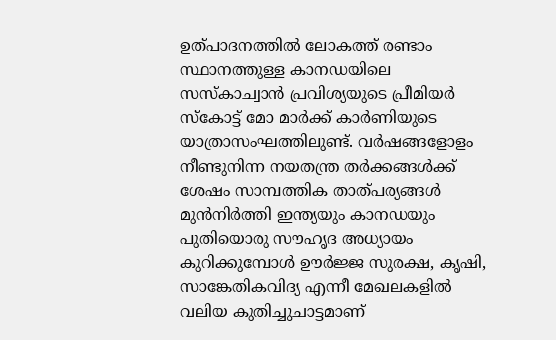ഉത്‌പാദനത്തിൽ ലോകത്ത് രണ്ടാം സ്ഥാനത്തുള്ള കാനഡയിലെ സസ്‌കാച്വാൻ പ്രവിശ്യയുടെ പ്രീമിയർ സ്കോട്ട് മോ മാർക്ക്‌ കാർണിയുടെ യാത്രാസംഘത്തിലുണ്ട്‌. വർഷങ്ങളോളം നീണ്ടുനിന്ന നയതന്ത്ര തർക്കങ്ങൾക്ക് ശേഷം സാമ്പത്തിക താത്‌പര്യങ്ങൾ മുൻനിർത്തി ഇന്ത്യയും കാനഡയും പുതിയൊരു സൗഹൃദ അധ്യായം കുറിക്കുമ്പോൾ ഊർജ്ജ സുരക്ഷ, കൃഷി, സാങ്കേതികവിദ്യ എന്നീ മേഖലകളിൽ വലിയ കുതിച്ചുചാട്ടമാണ്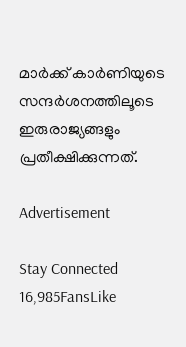മാർക്ക്‌ കാർണിയുടെ സന്ദർശനത്തിലൂടെ ഇരുരാജ്യങ്ങളും പ്രതീക്ഷിക്കുന്നത്.

Advertisement

Stay Connected
16,985FansLike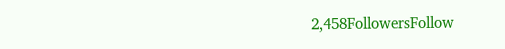2,458FollowersFollow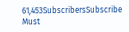61,453SubscribersSubscribe
Must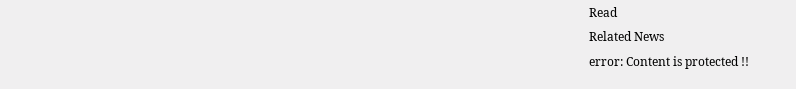Read
Related News
error: Content is protected !!